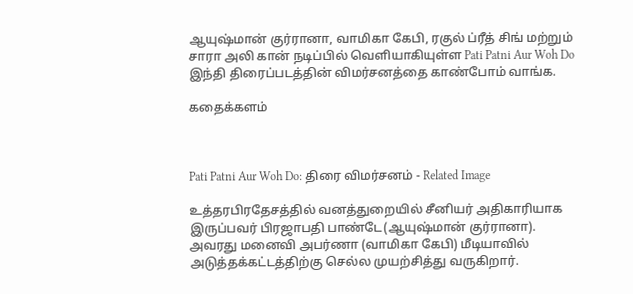ஆயுஷ்மான் குர்ரானா, வாமிகா கேபி, ரகுல் ப்ரீத் சிங் மற்றும் சாரா அலி கான் நடிப்பில் வெளியாகியுள்ள Pati Patni Aur Woh Do இந்தி திரைப்படத்தின் விமர்சனத்தை காண்போம் வாங்க.

கதைக்களம்



Pati Patni Aur Woh Do: திரை விமர்சனம் - Related Image

உத்தரபிரதேசத்தில் வனத்துறையில் சீனியர் அதிகாரியாக இருப்பவர் பிரஜாபதி பாண்டே(ஆயுஷ்மான் குர்ரானா). அவரது மனைவி அபர்ணா (வாமிகா கேபி) மீடியாவில் அடுத்தக்கட்டத்திற்கு செல்ல முயற்சித்து வருகிறார்.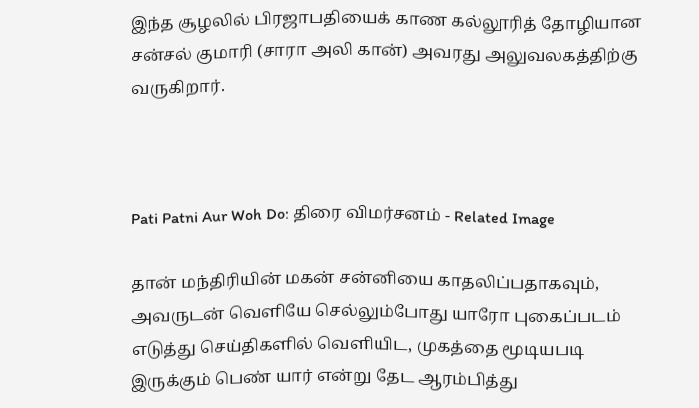இந்த சூழலில் பிரஜாபதியைக் காண கல்லூரித் தோழியான சன்சல் குமாரி (சாரா அலி கான்) அவரது அலுவலகத்திற்கு வருகிறார்.



Pati Patni Aur Woh Do: திரை விமர்சனம் - Related Image

தான் மந்திரியின் மகன் சன்னியை காதலிப்பதாகவும், அவருடன் வெளியே செல்லும்போது யாரோ புகைப்படம் எடுத்து செய்திகளில் வெளியிட, முகத்தை மூடியபடி இருக்கும் பெண் யார் என்று தேட ஆரம்பித்து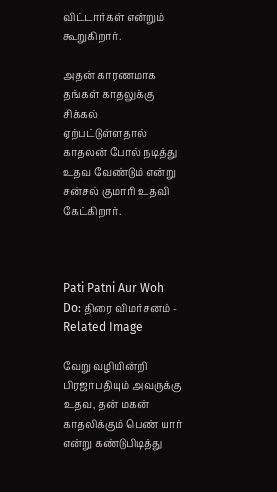விட்டார்கள் என்றும் கூறுகிறார்.

அதன் காரணமாக தங்கள் காதலுக்கு சிக்கல் ஏற்பட்டுள்ளதால் காதலன் போல் நடித்து உதவ வேண்டும் என்று சன்சல் குமாரி உதவி கேட்கிறார்.



Pati Patni Aur Woh Do: திரை விமர்சனம் - Related Image

வேறு வழியின்றி பிரஜாபதியும் அவருக்கு உதவ, தன் மகன் காதலிக்கும் பெண் யார் என்று கண்டுபிடித்து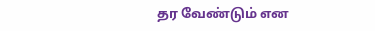தர வேண்டும் என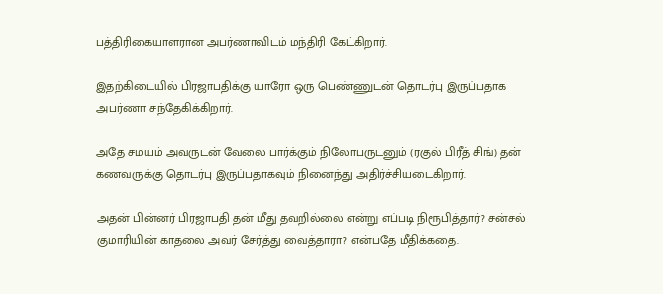பத்திரிகையாளரான அபர்ணாவிடம் மந்திரி கேட்கிறார்.

இதற்கிடையில் பிரஜாபதிக்கு யாரோ ஒரு பெண்ணுடன் தொடர்பு இருப்பதாக அபர்ணா சந்தேகிக்கிறார்.

அதே சமயம் அவருடன் வேலை பார்க்கும் நிலோபருடனும் (ரகுல் பிரீத் சிங்) தன் கணவருக்கு தொடர்பு இருப்பதாகவும் நினைந்து அதிர்ச்சியடைகிறார்.

அதன் பின்னர் பிரஜாபதி தன் மீது தவறில்லை என்று எப்படி நிரூபித்தார்? சன்சல் குமாரியின் காதலை அவர் சேர்த்து வைத்தாரா? என்பதே மீதிக்கதை.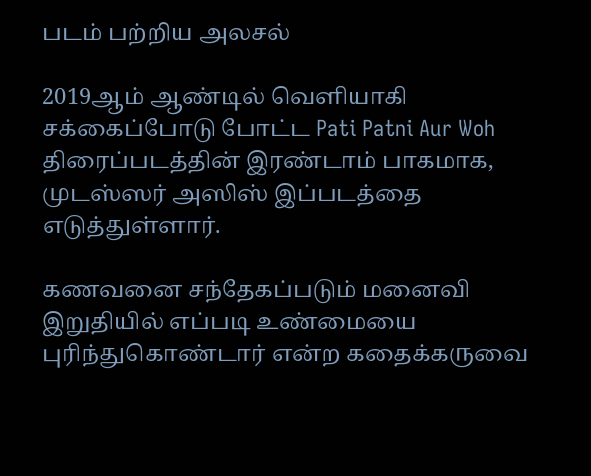படம் பற்றிய அலசல்

2019ஆம் ஆண்டில் வெளியாகி சக்கைப்போடு போட்ட Pati Patni Aur Woh திரைப்படத்தின் இரண்டாம் பாகமாக, முடஸ்ஸர் அஸிஸ் இப்படத்தை எடுத்துள்ளார்.

கணவனை சந்தேகப்படும் மனைவி இறுதியில் எப்படி உண்மையை புரிந்துகொண்டார் என்ற கதைக்கருவை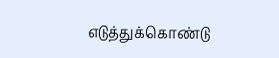எடுத்துக்கொண்டு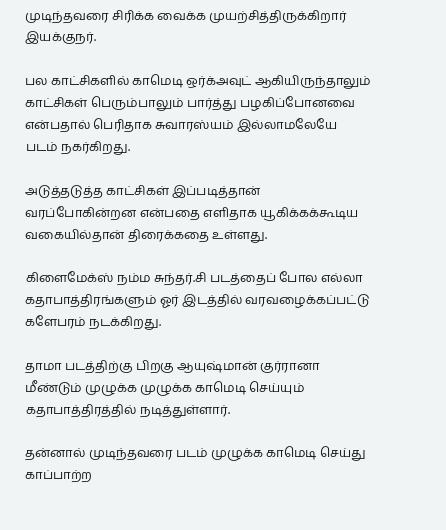முடிந்தவரை சிரிக்க வைக்க முயற்சித்திருக்கிறார் இயக்குநர்.

பல காட்சிகளில் காமெடி ஒர்க்அவுட் ஆகியிருந்தாலும் காட்சிகள் பெரும்பாலும் பார்த்து பழகிப்போனவை என்பதால் பெரிதாக சுவாரஸ்யம் இல்லாமலேயே படம் நகர்கிறது.

அடுத்தடுத்த காட்சிகள் இப்படித்தான் வரப்போகின்றன என்பதை எளிதாக யூகிக்கக்கூடிய வகையில்தான் திரைக்கதை உள்ளது.

கிளைமேக்ஸ் நம்ம சுந்தர்.சி படத்தைப் போல எல்லா கதாபாத்திரங்களும் ஓர் இடத்தில் வரவழைக்கப்பட்டு களேபரம் நடக்கிறது.

தாமா படத்திற்கு பிறகு ஆயுஷ்மான் குர்ரானா மீண்டும் முழுக்க முழுக்க காமெடி செய்யும் கதாபாத்திரத்தில் நடித்துள்ளார்.

தன்னால் முடிந்தவரை படம் முழுக்க காமெடி செய்து காப்பாற்ற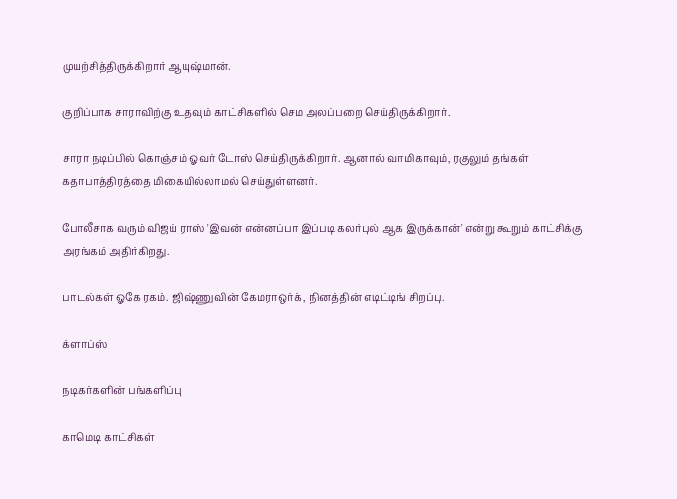முயற்சித்திருக்கிறார் ஆயுஷ்மான்.

குறிப்பாக சாராவிற்கு உதவும் காட்சிகளில் செம அலப்பறை செய்திருக்கிறார்.

சாரா நடிப்பில் கொஞ்சம் ஓவர் டோஸ் செய்திருக்கிறார். ஆனால் வாமிகாவும், ரகுலும் தங்கள் கதாபாத்திரத்தை மிகையில்லாமல் செய்துள்ளனர்.

போலீசாக வரும் விஜய் ராஸ் 'இவன் என்னப்பா இப்படி கலர்புல் ஆக இருக்கான்' என்று கூறும் காட்சிக்கு அரங்கம் அதிர்கிறது.

பாடல்கள் ஓகே ரகம். ஜிஷ்ணுவின் கேமராஒர்க், நினத்தின் எடிட்டிங் சிறப்பு.

க்ளாப்ஸ்

நடிகர்களின் பங்களிப்பு

காமெடி காட்சிகள்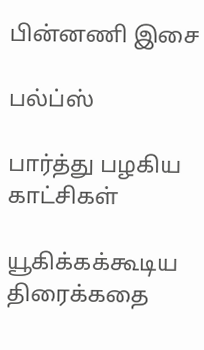பின்னணி இசை

பல்ப்ஸ்

பார்த்து பழகிய காட்சிகள்

யூகிக்கக்கூடிய திரைக்கதை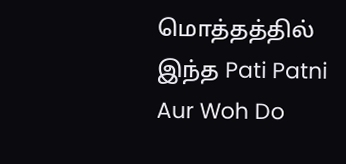மொத்தத்தில் இந்த Pati Patni Aur Woh Do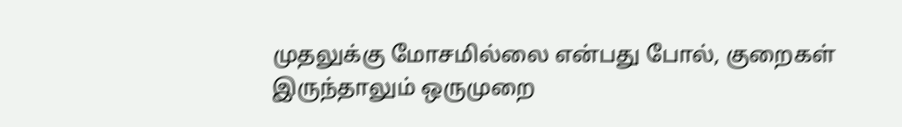முதலுக்கு மோசமில்லை என்பது போல், குறைகள் இருந்தாலும் ஒருமுறை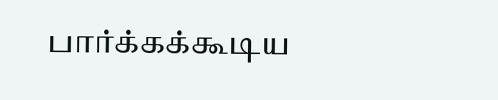பார்க்கக்கூடிய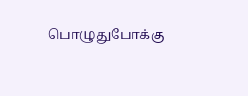பொழுதுபோக்கு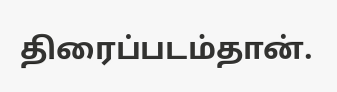திரைப்படம்தான்.